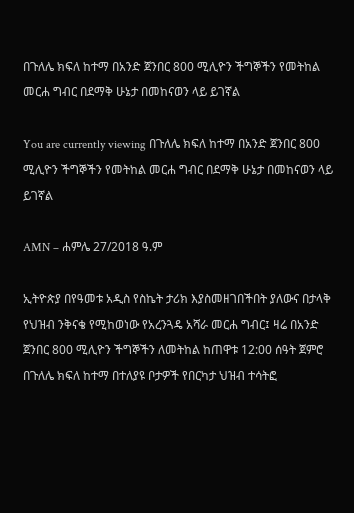በጉለሌ ክፍለ ከተማ በአንድ ጀንበር 800 ሚሊዮን ችግኞችን የመትከል መርሐ ግብር በደማቅ ሁኔታ በመከናወን ላይ ይገኛል

You are currently viewing በጉለሌ ክፍለ ከተማ በአንድ ጀንበር 800 ሚሊዮን ችግኞችን የመትከል መርሐ ግብር በደማቅ ሁኔታ በመከናወን ላይ ይገኛል

AMN – ሐምሌ 27/2018 ዓ.ም

ኢትዮጵያ በየዓመቱ አዲስ የስኬት ታሪክ እያስመዘገበችበት ያለውና በታላቅ የህዝብ ንቅናቄ የሚከወነው የአረንጓዴ አሻራ መርሐ ግብር፤ ዛሬ በአንድ ጀንበር 800 ሚሊዮን ችግኞችን ለመትከል ከጠዋቱ 12:00 ሰዓት ጀምሮ በጉለሌ ክፍለ ከተማ በተለያዩ ቦታዎች የበርካታ ህዝብ ተሳትፎ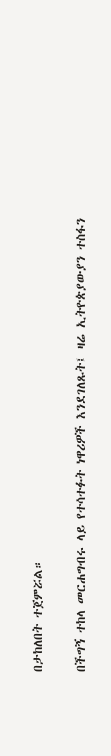በታከለበት ተጀምሯል።

በችግኝ ተከላ መርሐግብሩ ላይ የተሳተፉት ነዋሪዎች እንደገለጹት፤ ዛሬ ኢትዮጵያውያን ተስፋን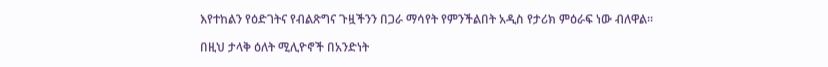እየተከልን የዕድገትና የብልጽግና ጉዟችንን በጋራ ማሳየት የምንችልበት አዲስ የታሪክ ምዕራፍ ነው ብለዋል።

በዚህ ታላቅ ዕለት ሚሊዮኖች በአንድነት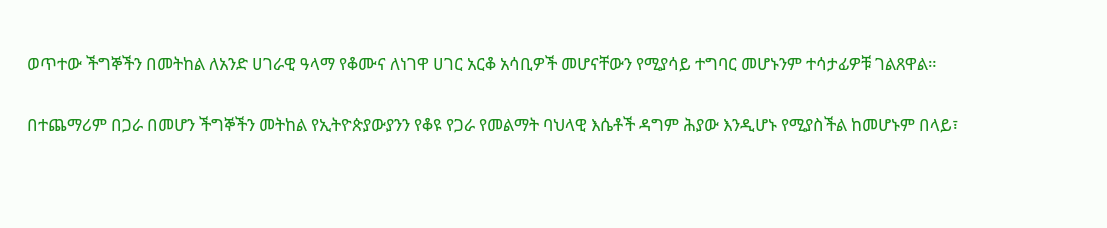ወጥተው ችግኞችን በመትከል ለአንድ ሀገራዊ ዓላማ የቆሙና ለነገዋ ሀገር አርቆ አሳቢዎች መሆናቸውን የሚያሳይ ተግባር መሆኑንም ተሳታፊዎቹ ገልጸዋል።

በተጨማሪም በጋራ በመሆን ችግኞችን መትከል የኢትዮጵያውያንን የቆዩ የጋራ የመልማት ባህላዊ እሴቶች ዳግም ሕያው እንዲሆኑ የሚያስችል ከመሆኑም በላይ፣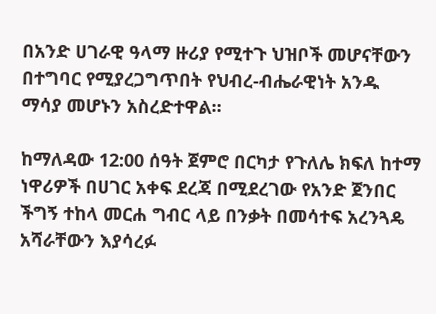በአንድ ሀገራዊ ዓላማ ዙሪያ የሚተጉ ህዝቦች መሆናቸውን በተግባር የሚያረጋግጥበት የህብረ-ብሔራዊነት አንዱ ማሳያ መሆኑን አስረድተዋል።

ከማለዳው 12:00 ሰዓት ጀምሮ በርካታ የጉለሌ ክፍለ ከተማ ነዋሪዎች በሀገር አቀፍ ደረጃ በሚደረገው የአንድ ጀንበር ችግኝ ተከላ መርሐ ግብር ላይ በንቃት በመሳተፍ አረንጓዴ አሻራቸውን እያሳረፉ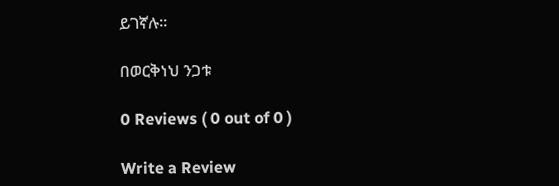ይገኛሉ።

በወርቅነህ ንጋቱ

0 Reviews ( 0 out of 0 )

Write a Review